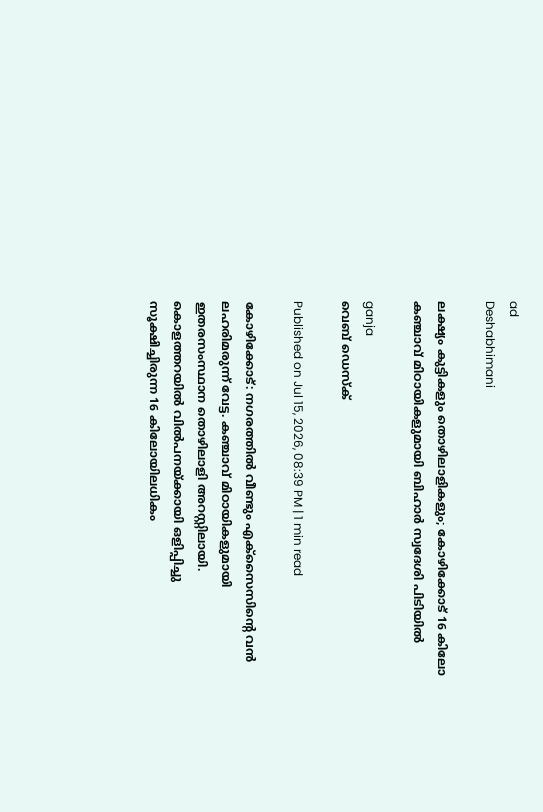ad
Deshabhimani

ലക്ഷ്യം കുട്ടികളും തൊഴിലാളികളും; കോഴിക്കോട് 16 കിലോ കഞ്ചാവ് മിഠായികളുമായി ബിഹാർ സ്വദേശി പിടിയിൽ

ganja
വെബ് ഡെസ്ക്

Published on Jul 15, 2026, 08:39 PM | 1 min read

കോഴിക്കോട്: നഗരത്തിൽ വീണ്ടും എക്സൈസിന്റെ വൻ ലഹരിമരുന്ന് വേട്ട. കഞ്ചാവ് മിഠായികളുമായി ഇതരസംസ്ഥാന തൊഴിലാളി അറസ്റ്റിലായി. കൊളത്തറയിൽ വിൽപനയ്ക്കായി ഒളിപ്പിച്ചു സൂക്ഷിച്ചിരുന്ന 16 കിലോയിലധികം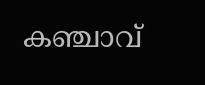കഞ്ചാവ്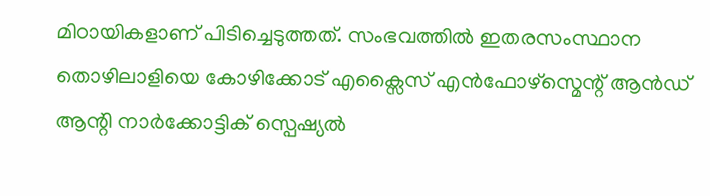മിഠായികളാണ് പിടിച്ചെടുത്തത്. സംഭവത്തിൽ ഇതരസംസ്ഥാന തൊഴിലാളിയെ കോഴിക്കോട് എക്സൈസ് എൻഫോഴ്സ്മെന്റ് ആൻഡ് ആന്റി നാർക്കോട്ടിക് സ്പെഷ്യൽ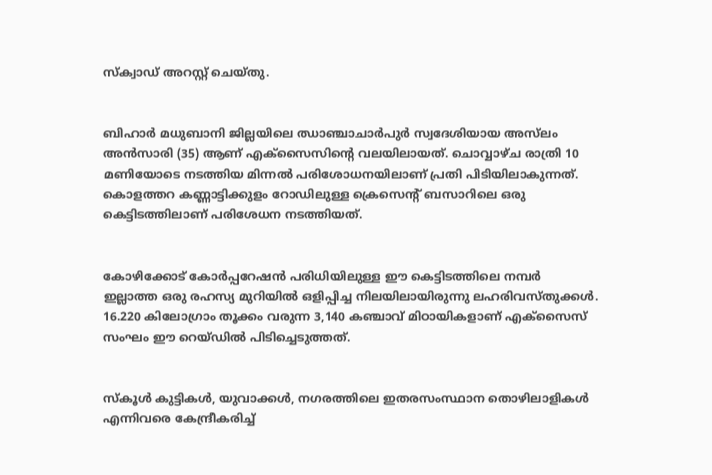സ്‌ക്വാഡ് അറസ്റ്റ് ചെയ്തു.


ബിഹാർ മധുബാനി ജില്ലയിലെ ഝാഞ്ചാചാർപുർ സ്വദേശിയായ അസ്‌ലം അൻസാരി (35) ആണ് എക്സൈസിന്റെ വലയിലായത്. ചൊവ്വാഴ്ച രാത്രി 10 മണിയോടെ നടത്തിയ മിന്നൽ പരിശോധനയിലാണ് പ്രതി പിടിയിലാകുന്നത്. കൊളത്തറ കണ്ണാട്ടിക്കുളം റോഡിലുള്ള ക്രെസെന്റ് ബസാറിലെ ഒരു കെട്ടിടത്തിലാണ് പരിശേധന നടത്തിയത്.


കോഴിക്കോട് കോർപ്പറേഷൻ പരിധിയിലുള്ള ഈ കെട്ടിടത്തിലെ നമ്പർ ഇല്ലാത്ത ഒരു രഹസ്യ മുറിയിൽ ഒളിപ്പിച്ച നിലയിലായിരുന്നു ലഹരിവസ്തുക്കൾ. 16.220 കിലോഗ്രാം തൂക്കം വരുന്ന 3,140 കഞ്ചാവ് മിഠായികളാണ് എക്സൈസ് സംഘം ഈ റെയ്ഡിൽ പിടിച്ചെടുത്തത്.


സ്കൂൾ കുട്ടികൾ, യുവാക്കൾ, നഗരത്തിലെ ഇതരസംസ്ഥാന തൊഴിലാളികൾ എന്നിവരെ കേന്ദ്രീകരിച്ച്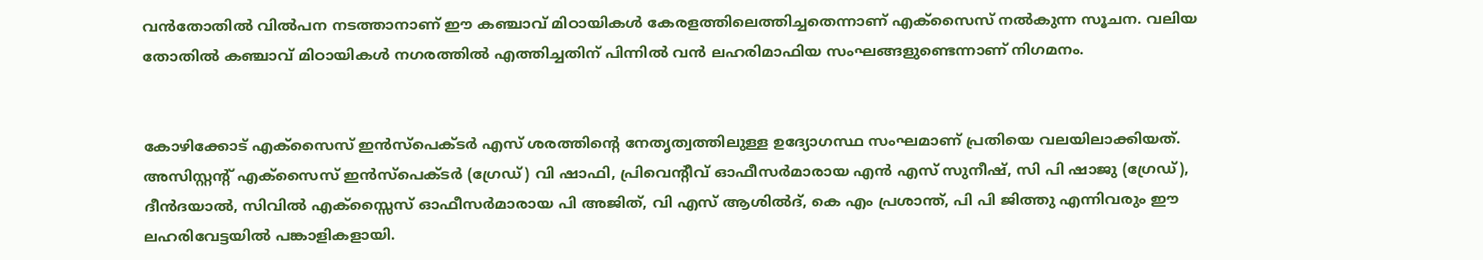വൻതോതിൽ വിൽപന നടത്താനാണ് ഈ കഞ്ചാവ് മിഠായികൾ കേരളത്തിലെത്തിച്ചതെന്നാണ് എക്സൈസ് നൽകുന്ന സൂചന. വലിയ തോതിൽ കഞ്ചാവ് മിഠായികൾ നഗരത്തിൽ എത്തിച്ചതിന് പിന്നിൽ വൻ ലഹരിമാഫിയ സംഘങ്ങളുണ്ടെന്നാണ് നിഗമനം.


കോഴിക്കോട് എക്സൈസ് ഇൻസ്പെക്ടർ എസ് ശരത്തിന്റെ നേതൃത്വത്തിലുള്ള ഉദ്യോഗസ്ഥ സംഘമാണ് പ്രതിയെ വലയിലാക്കിയത്. അസിസ്റ്റന്റ് എക്സൈസ് ഇൻസ്പെക്ടർ (ഗ്രേഡ്) വി ഷാഫി, പ്രിവെന്റീവ് ഓഫീസർമാരായ എൻ എസ് സുനീഷ്, സി പി ഷാജു (ഗ്രേഡ്), ദീൻദയാൽ, സിവിൽ എക്സ്സൈസ് ഓഫീസർമാരായ പി അജിത്, വി എസ് ആശിൽദ്, കെ എം പ്രശാന്ത്, പി പി ജിത്തു എന്നിവരും ഈ ലഹരിവേട്ടയിൽ പങ്കാളികളായി.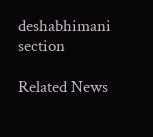deshabhimani section

Related News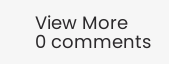View More
0 comments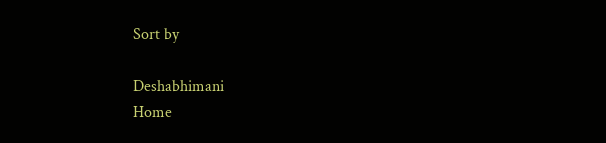Sort by

Deshabhimani
Home